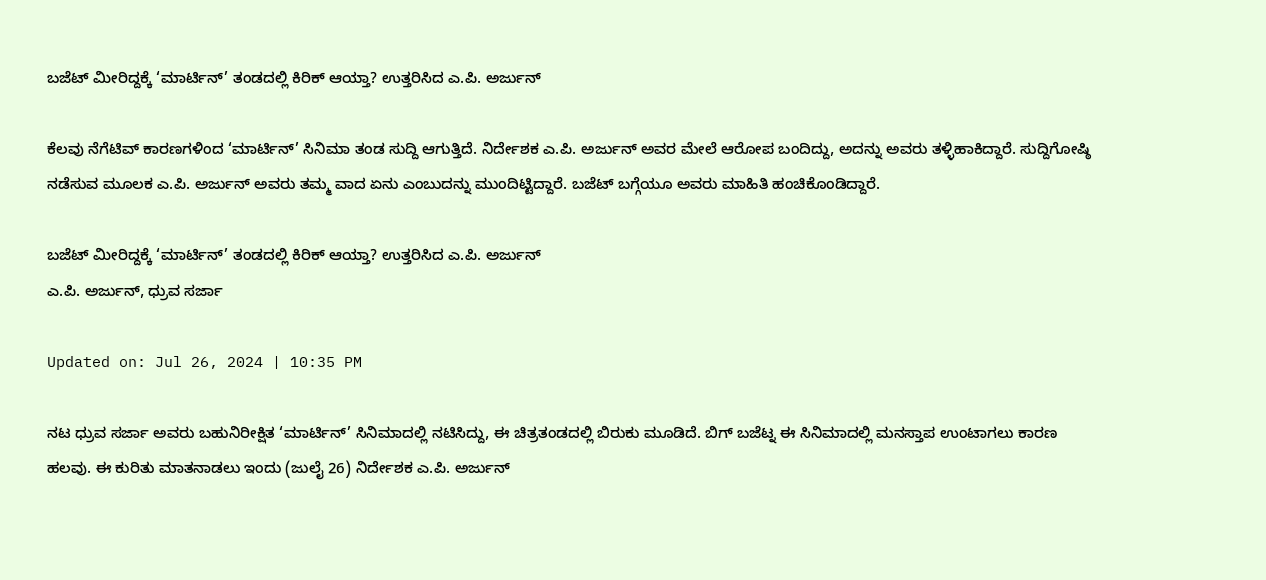ಬಜೆಟ್ ಮೀರಿದ್ದಕ್ಕೆ ‘ಮಾರ್ಟಿನ್’ ತಂಡದಲ್ಲಿ ಕಿರಿಕ್ ಆಯ್ತಾ? ಉತ್ತರಿಸಿದ ಎ.ಪಿ. ಅರ್ಜುನ್

ಕೆಲವು ನೆಗೆಟಿವ್ ಕಾರಣಗಳಿಂದ ‘ಮಾರ್ಟಿನ್’ ಸಿನಿಮಾ ತಂಡ ಸುದ್ದಿ ಆಗುತ್ತಿದೆ. ನಿರ್ದೇಶಕ ಎ.ಪಿ. ಅರ್ಜುನ್ ಅವರ ಮೇಲೆ ಆರೋಪ ಬಂದಿದ್ದು, ಅದನ್ನು ಅವರು ತಳ್ಳಿಹಾಕಿದ್ದಾರೆ. ಸುದ್ದಿಗೋಷ್ಠಿ ನಡೆಸುವ ಮೂಲಕ ಎ.ಪಿ. ಅರ್ಜುನ್ ಅವರು ತಮ್ಮ ವಾದ ಏನು ಎಂಬುದನ್ನು ಮುಂದಿಟ್ಟಿದ್ದಾರೆ. ಬಜೆಟ್ ಬಗ್ಗೆಯೂ ಅವರು ಮಾಹಿತಿ ಹಂಚಿಕೊಂಡಿದ್ದಾರೆ.

ಬಜೆಟ್ ಮೀರಿದ್ದಕ್ಕೆ ‘ಮಾರ್ಟಿನ್’ ತಂಡದಲ್ಲಿ ಕಿರಿಕ್ ಆಯ್ತಾ? ಉತ್ತರಿಸಿದ ಎ.ಪಿ. ಅರ್ಜುನ್
ಎ.ಪಿ. ಅರ್ಜುನ್, ಧ್ರುವ ಸರ್ಜಾ

Updated on: Jul 26, 2024 | 10:35 PM

ನಟ ಧ್ರುವ ಸರ್ಜಾ ಅವರು ಬಹುನಿರೀಕ್ಷಿತ ‘ಮಾರ್ಟಿನ್’ ಸಿನಿಮಾದಲ್ಲಿ ನಟಿಸಿದ್ದು, ಈ ಚಿತ್ರತಂಡದಲ್ಲಿ ಬಿರುಕು ಮೂಡಿದೆ. ಬಿಗ್ ಬಜೆಟ್ನ ಈ ಸಿನಿಮಾದಲ್ಲಿ ಮನಸ್ತಾಪ ಉಂಟಾಗಲು ಕಾರಣ ಹಲವು. ಈ ಕುರಿತು ಮಾತನಾಡಲು ಇಂದು (ಜುಲೈ 26) ನಿರ್ದೇಶಕ ಎ.ಪಿ. ಅರ್ಜುನ್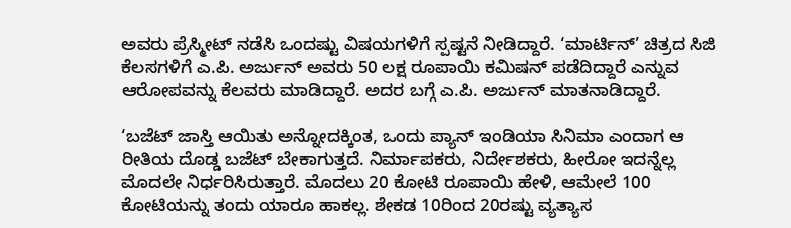ಅವರು ಪ್ರೆಸ್ಮೀಟ್ ನಡೆಸಿ ಒಂದಷ್ಟು ವಿಷಯಗಳಿಗೆ ಸ್ಪಷ್ಟನೆ ನೀಡಿದ್ದಾರೆ. ‘ಮಾರ್ಟಿನ್’ ಚಿತ್ರದ ಸಿಜಿ ಕೆಲಸಗಳಿಗೆ ಎ.ಪಿ. ಅರ್ಜುನ್ ಅವರು 50 ಲಕ್ಷ ರೂಪಾಯಿ ಕಮಿಷನ್ ಪಡೆದಿದ್ದಾರೆ ಎನ್ನುವ ಆರೋಪವನ್ನು ಕೆಲವರು ಮಾಡಿದ್ದಾರೆ. ಅದರ ಬಗ್ಗೆ ಎ.ಪಿ. ಅರ್ಜುನ್ ಮಾತನಾಡಿದ್ದಾರೆ.

‘ಬಜೆಟ್ ಜಾಸ್ತಿ ಆಯಿತು ಅನ್ನೋದಕ್ಕಿಂತ, ಒಂದು ಪ್ಯಾನ್ ಇಂಡಿಯಾ ಸಿನಿಮಾ ಎಂದಾಗ ಆ ರೀತಿಯ ದೊಡ್ಡ ಬಜೆಟ್ ಬೇಕಾಗುತ್ತದೆ. ನಿರ್ಮಾಪಕರು, ನಿರ್ದೇಶಕರು, ಹೀರೋ ಇದನ್ನೆಲ್ಲ ಮೊದಲೇ ನಿರ್ಧರಿಸಿರುತ್ತಾರೆ. ಮೊದಲು 20 ಕೋಟಿ ರೂಪಾಯಿ ಹೇಳಿ, ಆಮೇಲೆ 100 ಕೋಟಿಯನ್ನು ತಂದು ಯಾರೂ ಹಾಕಲ್ಲ. ಶೇಕಡ 10ರಿಂದ 20ರಷ್ಟು ವ್ಯತ್ಯಾಸ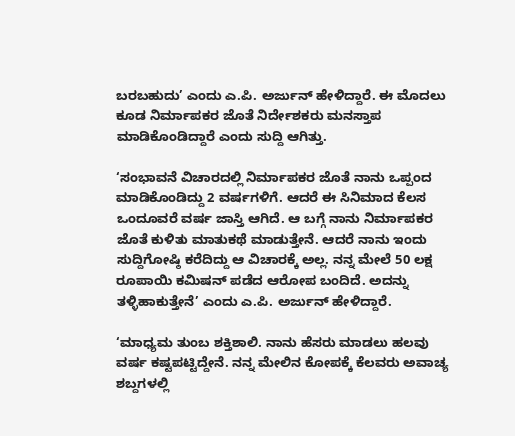ಬರಬಹುದು’ ಎಂದು ಎ.ಪಿ. ಅರ್ಜುನ್ ಹೇಳಿದ್ದಾರೆ. ಈ ಮೊದಲು ಕೂಡ ನಿರ್ಮಾಪಕರ ಜೊತೆ ನಿರ್ದೇಶಕರು ಮನಸ್ತಾಪ ಮಾಡಿಕೊಂಡಿದ್ದಾರೆ ಎಂದು ಸುದ್ದಿ ಆಗಿತ್ತು.

‘ಸಂಭಾವನೆ ವಿಚಾರದಲ್ಲಿ ನಿರ್ಮಾಪಕರ ಜೊತೆ ನಾನು ಒಪ್ಪಂದ ಮಾಡಿಕೊಂಡಿದ್ದು 2 ವರ್ಷಗಳಿಗೆ. ಆದರೆ ಈ ಸಿನಿಮಾದ ಕೆಲಸ ಒಂದೂವರೆ ವರ್ಷ ಜಾಸ್ತಿ ಆಗಿದೆ. ಆ ಬಗ್ಗೆ ನಾನು ನಿರ್ಮಾಪಕರ ಜೊತೆ ಕುಳಿತು ಮಾತುಕಥೆ ಮಾಡುತ್ತೇನೆ. ಆದರೆ ನಾನು ಇಂದು ಸುದ್ದಿಗೋಷ್ಠಿ ಕರೆದಿದ್ದು ಆ ವಿಚಾರಕ್ಕೆ ಅಲ್ಲ. ನನ್ನ ಮೇಲೆ 50 ಲಕ್ಷ ರೂಪಾಯಿ ಕಮಿಷನ್ ಪಡೆದ ಆರೋಪ ಬಂದಿದೆ. ಅದನ್ನು ತಳ್ಳಿಹಾಕುತ್ತೇನೆ’ ಎಂದು ಎ.ಪಿ. ಅರ್ಜುನ್ ಹೇಳಿದ್ದಾರೆ.

‘ಮಾಧ್ಯಮ ತುಂಬ ಶಕ್ತಿಶಾಲಿ. ನಾನು ಹೆಸರು ಮಾಡಲು ಹಲವು ವರ್ಷ ಕಷ್ಟಪಟ್ಟಿದ್ದೇನೆ. ನನ್ನ ಮೇಲಿನ ಕೋಪಕ್ಕೆ ಕೆಲವರು ಅವಾಚ್ಯ ಶಬ್ದಗಳಲ್ಲಿ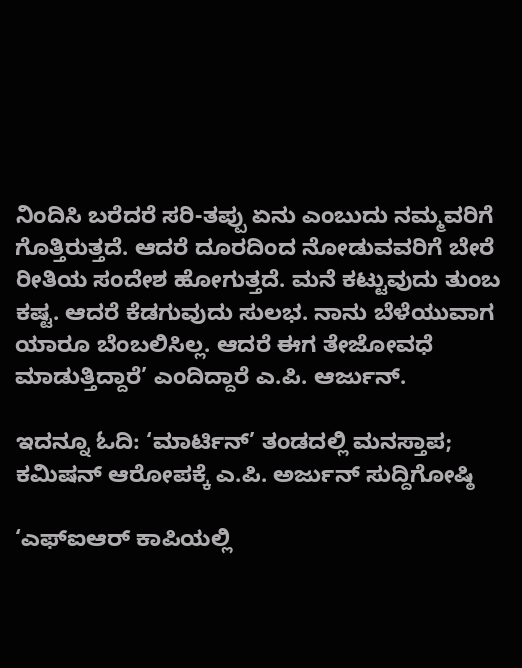ನಿಂದಿಸಿ ಬರೆದರೆ ಸರಿ-ತಪ್ಪು ಏನು ಎಂಬುದು ನಮ್ಮವರಿಗೆ ಗೊತ್ತಿರುತ್ತದೆ. ಆದರೆ ದೂರದಿಂದ ನೋಡುವವರಿಗೆ ಬೇರೆ ರೀತಿಯ ಸಂದೇಶ ಹೋಗುತ್ತದೆ. ಮನೆ ಕಟ್ಟುವುದು ತುಂಬ ಕಷ್ಟ. ಆದರೆ ಕೆಡಗುವುದು ಸುಲಭ. ನಾನು ಬೆಳೆಯುವಾಗ ಯಾರೂ ಬೆಂಬಲಿಸಿಲ್ಲ. ಆದರೆ ಈಗ ತೇಜೋವಧೆ ಮಾಡುತ್ತಿದ್ದಾರೆ’ ಎಂದಿದ್ದಾರೆ ಎ.ಪಿ. ಆರ್ಜುನ್.

ಇದನ್ನೂ ಓದಿ: ‘ಮಾರ್ಟಿನ್’ ತಂಡದಲ್ಲಿ ಮನಸ್ತಾಪ; ಕಮಿಷನ್ ಆರೋಪಕ್ಕೆ ಎ.ಪಿ. ಅರ್ಜುನ್ ಸುದ್ದಿಗೋಷ್ಠಿ

‘ಎಫ್ಐಆರ್ ಕಾಪಿಯಲ್ಲಿ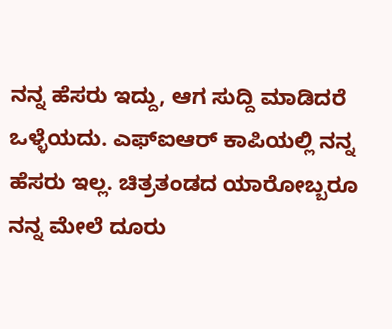ನನ್ನ ಹೆಸರು ಇದ್ದು, ಆಗ ಸುದ್ದಿ ಮಾಡಿದರೆ ಒಳ್ಳೆಯದು. ಎಫ್ಐಆರ್ ಕಾಪಿಯಲ್ಲಿ ನನ್ನ ಹೆಸರು ಇಲ್ಲ. ಚಿತ್ರತಂಡದ ಯಾರೋಬ್ಬರೂ ನನ್ನ ಮೇಲೆ ದೂರು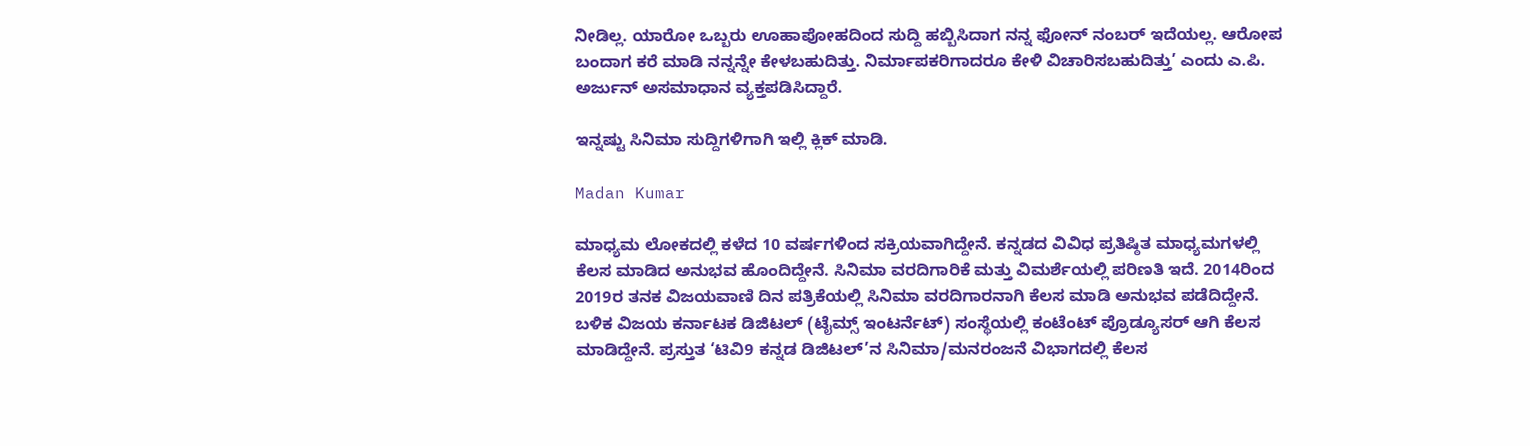ನೀಡಿಲ್ಲ. ಯಾರೋ ಒಬ್ಬರು ಊಹಾಪೋಹದಿಂದ ಸುದ್ದಿ ಹಬ್ಬಿಸಿದಾಗ ನನ್ನ ಫೋನ್ ನಂಬರ್ ಇದೆಯಲ್ಲ. ಆರೋಪ ಬಂದಾಗ ಕರೆ ಮಾಡಿ ನನ್ನನ್ನೇ ಕೇಳಬಹುದಿತ್ತು. ನಿರ್ಮಾಪಕರಿಗಾದರೂ ಕೇಳಿ ವಿಚಾರಿಸಬಹುದಿತ್ತು’ ಎಂದು ಎ.ಪಿ. ಅರ್ಜುನ್ ಅಸಮಾಧಾನ ವ್ಯಕ್ತಪಡಿಸಿದ್ದಾರೆ.

ಇನ್ನಷ್ಟು ಸಿನಿಮಾ ಸುದ್ದಿಗಳಿಗಾಗಿ ಇಲ್ಲಿ ಕ್ಲಿಕ್ ಮಾಡಿ.

Madan Kumar

ಮಾಧ್ಯಮ ಲೋಕದಲ್ಲಿ ಕಳೆದ 10 ವರ್ಷಗಳಿಂದ ಸಕ್ರಿಯವಾಗಿದ್ದೇನೆ. ಕನ್ನಡದ ವಿವಿಧ ಪ್ರತಿಷ್ಠಿತ ಮಾಧ್ಯಮಗಳಲ್ಲಿ ಕೆಲಸ ಮಾಡಿದ ಅನುಭವ ಹೊಂದಿದ್ದೇನೆ. ಸಿನಿಮಾ ವರದಿಗಾರಿಕೆ ಮತ್ತು ವಿಮರ್ಶೆಯಲ್ಲಿ ಪರಿಣತಿ ಇದೆ. 2014ರಿಂದ 2019ರ ತನಕ ವಿಜಯವಾಣಿ ದಿನ ಪತ್ರಿಕೆಯಲ್ಲಿ ಸಿನಿಮಾ ವರದಿಗಾರನಾಗಿ ಕೆಲಸ ಮಾಡಿ ಅನುಭವ ಪಡೆದಿದ್ದೇನೆ. ಬಳಿಕ ವಿಜಯ ಕರ್ನಾಟಕ ಡಿಜಿಟಲ್ (ಟೈಮ್ಸ್ ಇಂಟರ್ನೆಟ್) ಸಂಸ್ಥೆಯಲ್ಲಿ ಕಂಟೆಂಟ್ ಪ್ರೊಡ್ಯೂಸರ್ ಆಗಿ ಕೆಲಸ ಮಾಡಿದ್ದೇನೆ. ಪ್ರಸ್ತುತ ‘ಟಿವಿ9 ಕನ್ನಡ ಡಿಜಿಟಲ್’ನ ಸಿನಿಮಾ/ಮನರಂಜನೆ ವಿಭಾಗದಲ್ಲಿ ಕೆಲಸ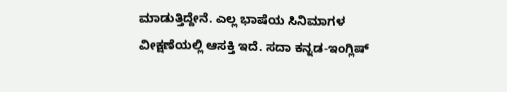ಮಾಡುತ್ತಿದ್ದೇನೆ. ಎಲ್ಲ ಭಾಷೆಯ ಸಿನಿಮಾಗಳ ವೀಕ್ಷಣೆಯಲ್ಲಿ ಆಸಕ್ತಿ ಇದೆ. ಸದಾ ಕನ್ನಡ-ಇಂಗ್ಲಿಷ್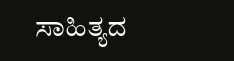ಸಾಹಿತ್ಯದ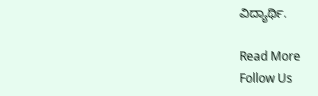ವಿದ್ಯಾರ್ಥಿ.

Read More
Follow Us